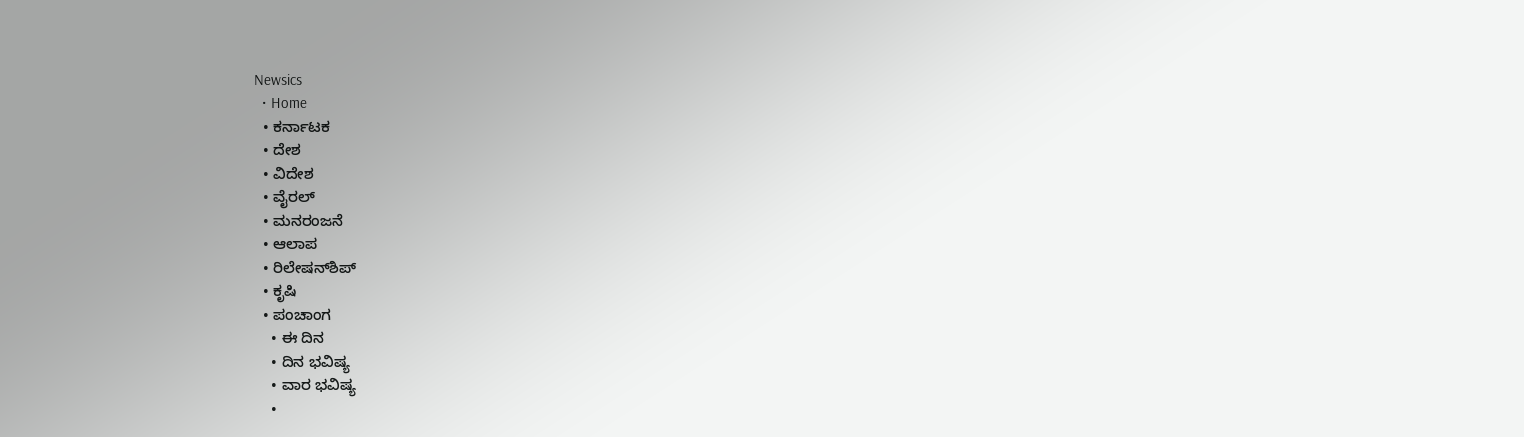Newsics
  • Home
  • ಕರ್ನಾಟಕ
  • ದೇಶ
  • ವಿದೇಶ
  • ವೈರಲ್
  • ಮನರಂಜನೆ
  • ಆಲಾಪ
  • ರಿಲೇಷನ್‌ಶಿಪ್
  • ಕೃಷಿ
  • ಪಂಚಾಂಗ
    • ಈ ದಿನ
    • ದಿನ ಭವಿಷ್ಯ
    • ವಾರ ಭವಿಷ್ಯ
    •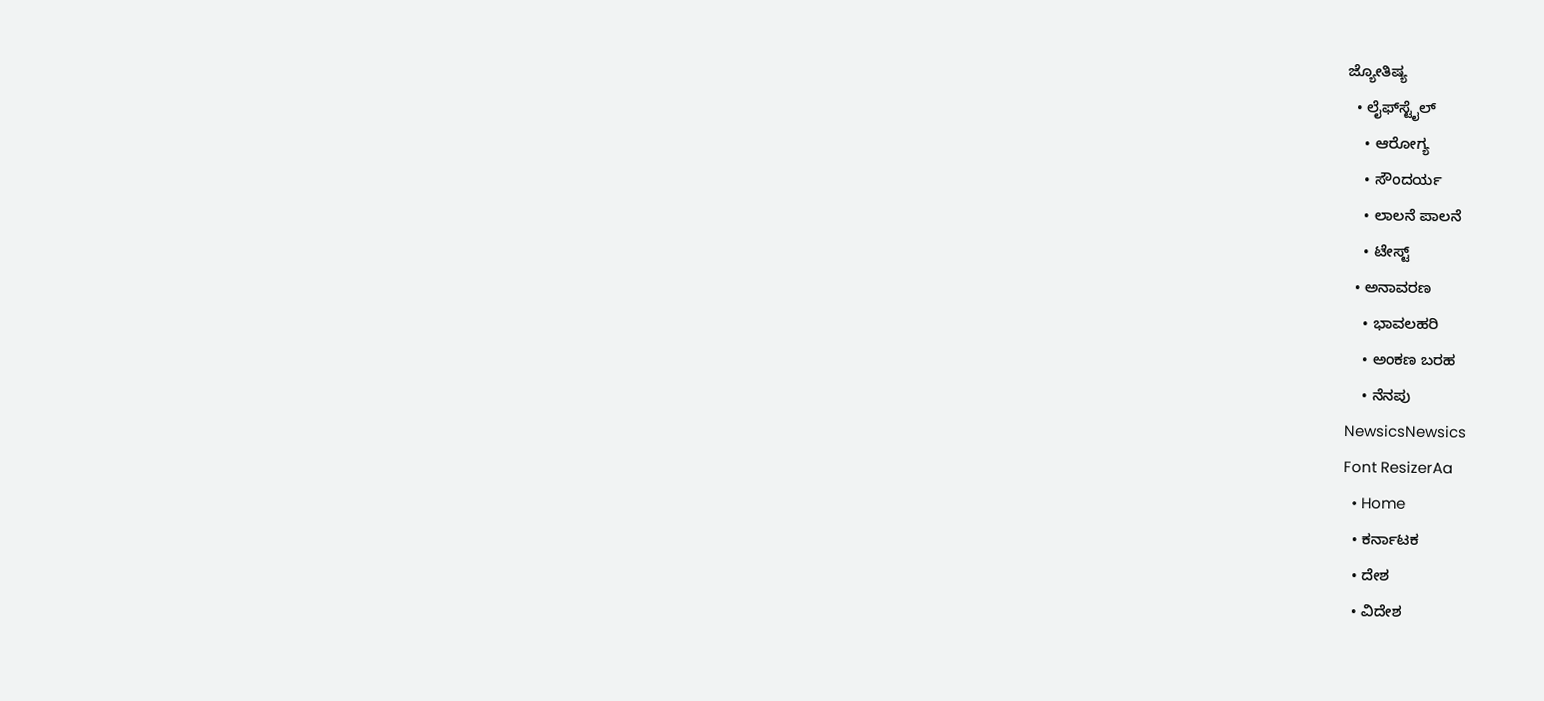ಜ್ಯೋತಿಷ್ಯ
  • ಲೈಫ್‌ಸ್ಟೈಲ್
    • ಆರೋಗ್ಯ
    • ಸೌಂದರ್ಯ
    • ಲಾಲನೆ ಪಾಲನೆ
    • ಟೇಸ್ಟ್
  • ಅನಾವರಣ
    • ಭಾವಲಹರಿ
    • ಅಂಕಣ ಬರಹ
    • ನೆನಪು
NewsicsNewsics
Font ResizerAa
  • Home
  • ಕರ್ನಾಟಕ
  • ದೇಶ
  • ವಿದೇಶ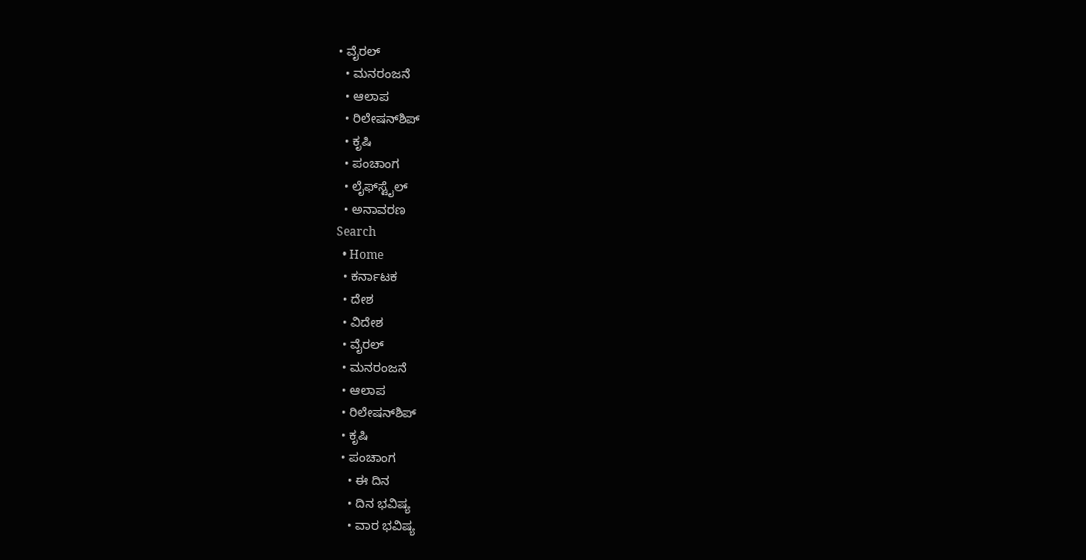• ವೈರಲ್
  • ಮನರಂಜನೆ
  • ಆಲಾಪ
  • ರಿಲೇಷನ್‌ಶಿಪ್
  • ಕೃಷಿ
  • ಪಂಚಾಂಗ
  • ಲೈಫ್‌ಸ್ಟೈಲ್
  • ಅನಾವರಣ
Search
  • Home
  • ಕರ್ನಾಟಕ
  • ದೇಶ
  • ವಿದೇಶ
  • ವೈರಲ್
  • ಮನರಂಜನೆ
  • ಆಲಾಪ
  • ರಿಲೇಷನ್‌ಶಿಪ್
  • ಕೃಷಿ
  • ಪಂಚಾಂಗ
    • ಈ ದಿನ
    • ದಿನ ಭವಿಷ್ಯ
    • ವಾರ ಭವಿಷ್ಯ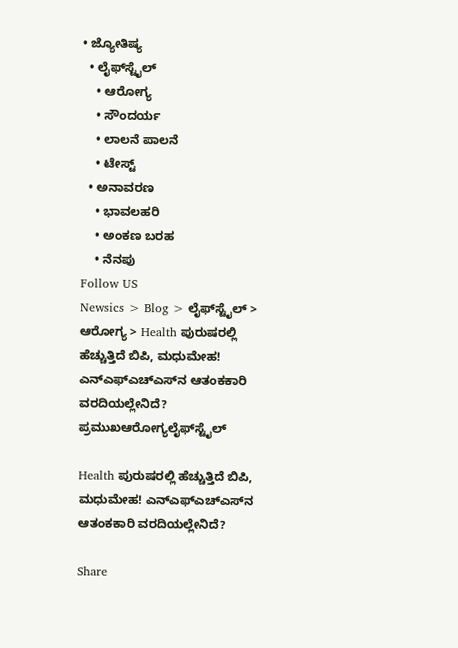• ಜ್ಯೋತಿಷ್ಯ
  • ಲೈಫ್‌ಸ್ಟೈಲ್
    • ಆರೋಗ್ಯ
    • ಸೌಂದರ್ಯ
    • ಲಾಲನೆ ಪಾಲನೆ
    • ಟೇಸ್ಟ್
  • ಅನಾವರಣ
    • ಭಾವಲಹರಿ
    • ಅಂಕಣ ಬರಹ
    • ನೆನಪು
Follow US
Newsics > Blog > ಲೈಫ್‌ಸ್ಟೈಲ್ > ಆರೋಗ್ಯ > Health ಪುರುಷರಲ್ಲಿ ಹೆಚ್ಚುತ್ತಿದೆ ಬಿಪಿ, ಮಧುಮೇಹ! ಎನ್‌ಎಫ್‌ಎಚ್‌ಎಸ್‌ನ ಆತಂಕಕಾರಿ ವರದಿಯಲ್ಲೇನಿದೆ?
ಪ್ರಮುಖಆರೋಗ್ಯಲೈಫ್‌ಸ್ಟೈಲ್

Health ಪುರುಷರಲ್ಲಿ ಹೆಚ್ಚುತ್ತಿದೆ ಬಿಪಿ, ಮಧುಮೇಹ! ಎನ್‌ಎಫ್‌ಎಚ್‌ಎಸ್‌ನ ಆತಂಕಕಾರಿ ವರದಿಯಲ್ಲೇನಿದೆ?

Share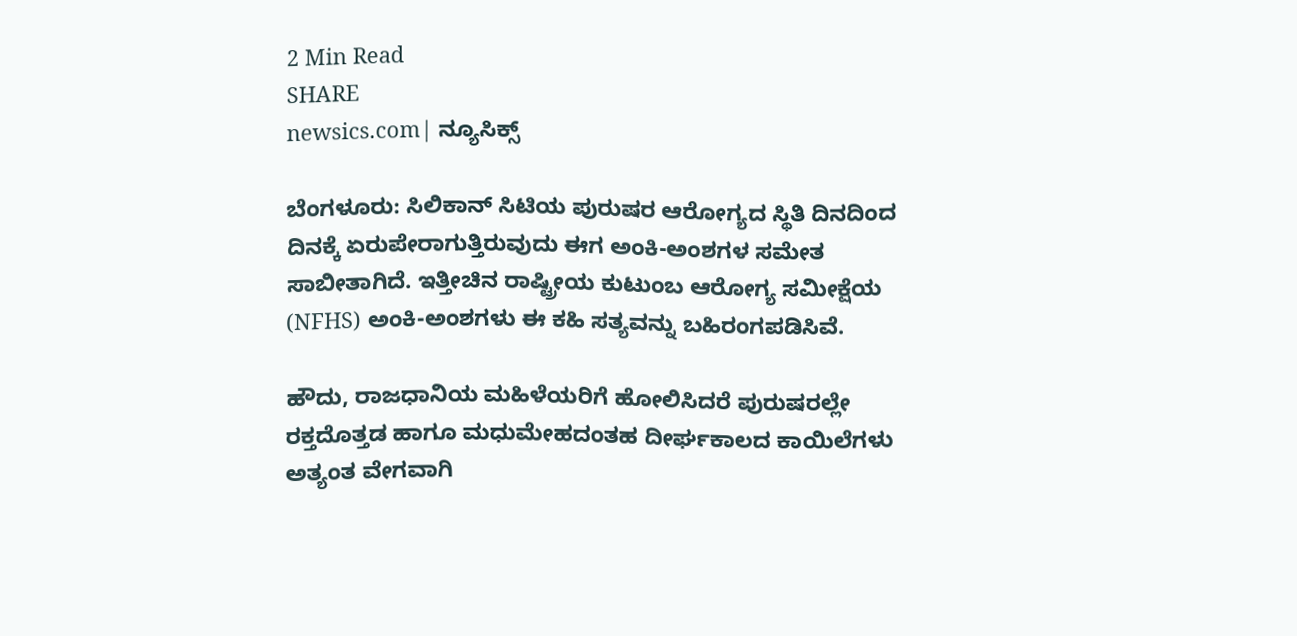2 Min Read
SHARE
newsics.com| ನ್ಯೂಸಿಕ್ಸ್

ಬೆಂಗಳೂರು: ಸಿಲಿಕಾನ್ ಸಿಟಿಯ ಪುರುಷರ ಆರೋಗ್ಯದ ಸ್ಥಿತಿ ದಿನದಿಂದ ದಿನಕ್ಕೆ ಏರುಪೇರಾಗುತ್ತಿರುವುದು ಈಗ ಅಂಕಿ-ಅಂಶಗಳ ಸಮೇತ ಸಾಬೀತಾಗಿದೆ. ಇತ್ತೀಚಿನ ರಾಷ್ಟ್ರೀಯ ಕುಟುಂಬ ಆರೋಗ್ಯ ಸಮೀಕ್ಷೆಯ (NFHS) ಅಂಕಿ-ಅಂಶಗಳು ಈ ಕಹಿ ಸತ್ಯವನ್ನು ಬಹಿರಂಗಪಡಿಸಿವೆ.

ಹೌದು, ರಾಜಧಾನಿಯ ಮಹಿಳೆಯರಿಗೆ ಹೋಲಿಸಿದರೆ ಪುರುಷರಲ್ಲೇ ರಕ್ತದೊತ್ತಡ ಹಾಗೂ ಮಧುಮೇಹದಂತಹ ದೀರ್ಘಕಾಲದ ಕಾಯಿಲೆಗಳು ಅತ್ಯಂತ ವೇಗವಾಗಿ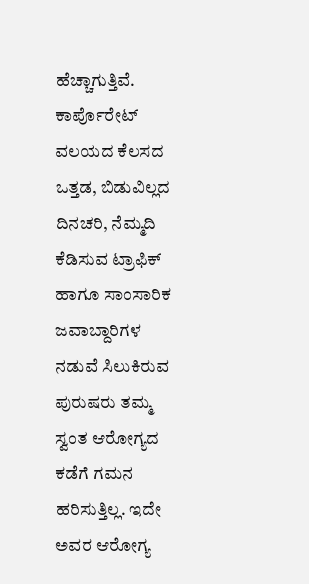ಹೆಚ್ಚಾಗುತ್ತಿವೆ. ಕಾರ್ಪೊರೇಟ್ ವಲಯದ ಕೆಲಸದ ಒತ್ತಡ, ಬಿಡುವಿಲ್ಲದ ದಿನಚರಿ, ನೆಮ್ಮದಿ ಕೆಡಿಸುವ ಟ್ರಾಫಿಕ್ ಹಾಗೂ ಸಾಂಸಾರಿಕ ಜವಾಬ್ದಾರಿಗಳ ನಡುವೆ ಸಿಲುಕಿರುವ ಪುರುಷರು ತಮ್ಮ ಸ್ವಂತ ಆರೋಗ್ಯದ ಕಡೆಗೆ ಗಮನ ಹರಿಸುತ್ತಿಲ್ಲ. ಇದೇ ಅವರ ಆರೋಗ್ಯ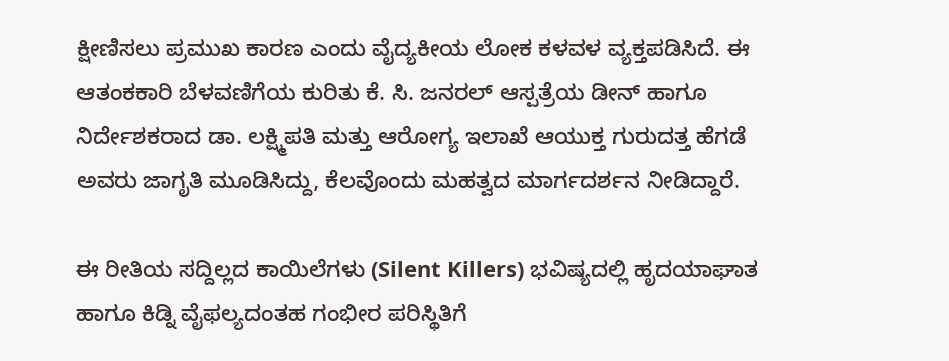ಕ್ಷೀಣಿಸಲು ಪ್ರಮುಖ ಕಾರಣ ಎಂದು ವೈದ್ಯಕೀಯ ಲೋಕ ಕಳವಳ ವ್ಯಕ್ತಪಡಿಸಿದೆ. ಈ ಆತಂಕಕಾರಿ ಬೆಳವಣಿಗೆಯ ಕುರಿತು ಕೆ. ಸಿ. ಜನರಲ್ ಆಸ್ಪತ್ರೆಯ ಡೀನ್ ಹಾಗೂ ನಿರ್ದೇಶಕರಾದ ಡಾ. ಲಕ್ಷ್ಮಿಪತಿ ಮತ್ತು ಆರೋಗ್ಯ ಇಲಾಖೆ ಆಯುಕ್ತ ಗುರುದತ್ತ ಹೆಗಡೆ ಅವರು ಜಾಗೃತಿ ಮೂಡಿಸಿದ್ದು, ಕೆಲವೊಂದು ಮಹತ್ವದ ಮಾರ್ಗದರ್ಶನ ನೀಡಿದ್ದಾರೆ.

ಈ ರೀತಿಯ ಸದ್ದಿಲ್ಲದ ಕಾಯಿಲೆಗಳು (Silent Killers) ಭವಿಷ್ಯದಲ್ಲಿ ಹೃದಯಾಘಾತ ಹಾಗೂ ಕಿಡ್ನಿ ವೈಫಲ್ಯದಂತಹ ಗಂಭೀರ ಪರಿಸ್ಥಿತಿಗೆ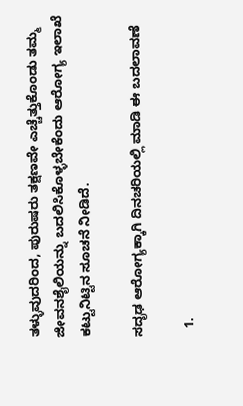ತಳ್ಳುವುದರಿಂದ, ಪುರುಷರು ತಕ್ಷಣವೇ ಎಚ್ಚೆತ್ತುಕೊಂಡು ತಮ್ಮ ಜೀವನಶೈಲಿಯನ್ನು ಬದಲಿಸಿಕೊಳ್ಳಬೇಕೆಂದು ಆರೋಗ್ಯ ಇಲಾಖೆ ಕಟ್ಟುನಿಟ್ಟಿನ ಸೂಚನೆ ನೀಡಿದೆ.

ಸದೃಢ ಆರೋಗ್ಯಕ್ಕಾಗಿ ದಿನಚರಿಯಲ್ಲಿ ಮಾಡಿ ಈ ಬದಲಾವಣೆ

  1.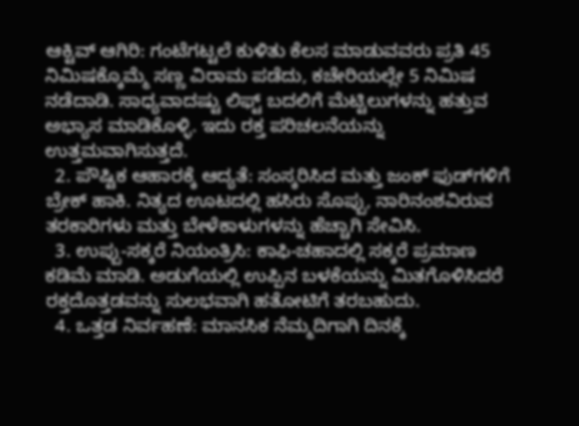ಆಕ್ಟಿವ್ ಆಗಿರಿ: ಗಂಟೆಗಟ್ಟಲೆ ಕುಳಿತು ಕೆಲಸ ಮಾಡುವವರು ಪ್ರತಿ 45 ನಿಮಿಷಕ್ಕೊಮ್ಮೆ ಸಣ್ಣ ವಿರಾಮ ಪಡೆದು, ಕಚೇರಿಯಲ್ಲೇ 5 ನಿಮಿಷ ನಡೆದಾಡಿ. ಸಾಧ್ಯವಾದಷ್ಟು ಲಿಫ್ಟ್ ಬದಲಿಗೆ ಮೆಟ್ಟಿಲುಗಳನ್ನು ಹತ್ತುವ ಅಭ್ಯಾಸ ಮಾಡಿಕೊಳ್ಳಿ. ಇದು ರಕ್ತ ಪರಿಚಲನೆಯನ್ನು ಉತ್ತಮವಾಗಿಸುತ್ತದೆ.
  2. ಪೌಷ್ಟಿಕ ಆಹಾರಕ್ಕೆ ಆದ್ಯತೆ: ಸಂಸ್ಕರಿಸಿದ ಮತ್ತು ಜಂಕ್ ಫುಡ್‌ಗಳಿಗೆ ಬ್ರೇಕ್ ಹಾಕಿ. ನಿತ್ಯದ ಊಟದಲ್ಲಿ ಹಸಿರು ಸೊಪ್ಪು, ನಾರಿನಂಶವಿರುವ ತರಕಾರಿಗಳು ಮತ್ತು ಬೇಳೆಕಾಳುಗಳನ್ನು ಹೆಚ್ಚಾಗಿ ಸೇವಿಸಿ.
  3. ಉಪ್ಪು-ಸಕ್ಕರೆ ನಿಯಂತ್ರಿಸಿ: ಕಾಫಿ-ಚಹಾದಲ್ಲಿ ಸಕ್ಕರೆ ಪ್ರಮಾಣ ಕಡಿಮೆ ಮಾಡಿ. ಅಡುಗೆಯಲ್ಲಿ ಉಪ್ಪಿನ ಬಳಕೆಯನ್ನು ಮಿತಗೊಳಿಸಿದರೆ ರಕ್ತದೊತ್ತಡವನ್ನು ಸುಲಭವಾಗಿ ಹತೋಟಿಗೆ ತರಬಹುದು.
  4. ಒತ್ತಡ ನಿರ್ವಹಣೆ: ಮಾನಸಿಕ ನೆಮ್ಮದಿಗಾಗಿ ದಿನಕ್ಕೆ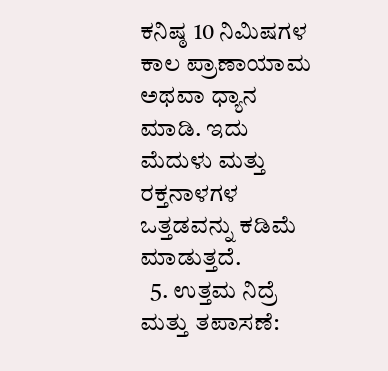ಕನಿಷ್ಠ 10 ನಿಮಿಷಗಳ ಕಾಲ ಪ್ರಾಣಾಯಾಮ ಅಥವಾ ಧ್ಯಾನ ಮಾಡಿ. ಇದು ಮೆದುಳು ಮತ್ತು ರಕ್ತನಾಳಗಳ ಒತ್ತಡವನ್ನು ಕಡಿಮೆ ಮಾಡುತ್ತದೆ.
  5. ಉತ್ತಮ ನಿದ್ರೆ ಮತ್ತು ತಪಾಸಣೆ: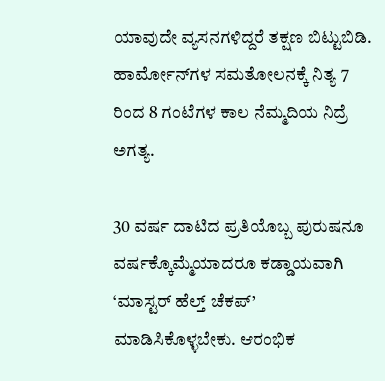ಯಾವುದೇ ವ್ಯಸನಗಳಿದ್ದರೆ ತಕ್ಷಣ ಬಿಟ್ಟುಬಿಡಿ. ಹಾರ್ಮೋನ್‌ಗಳ ಸಮತೋಲನಕ್ಕೆ ನಿತ್ಯ 7 ರಿಂದ 8 ಗಂಟೆಗಳ ಕಾಲ ನೆಮ್ಮದಿಯ ನಿದ್ರೆ ಅಗತ್ಯ.

30 ವರ್ಷ ದಾಟಿದ ಪ್ರತಿಯೊಬ್ಬ ಪುರುಷನೂ ವರ್ಷಕ್ಕೊಮ್ಮೆಯಾದರೂ ಕಡ್ಡಾಯವಾಗಿ ‘ಮಾಸ್ಟರ್ ಹೆಲ್ತ್ ಚೆಕಪ್’ ಮಾಡಿಸಿಕೊಳ್ಳಬೇಕು. ಆರಂಭಿಕ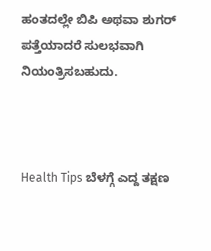ಹಂತದಲ್ಲೇ ಬಿಪಿ ಅಥವಾ ಶುಗರ್ ಪತ್ತೆಯಾದರೆ ಸುಲಭವಾಗಿ ನಿಯಂತ್ರಿಸಬಹುದು.



Health Tips ಬೆಳಗ್ಗೆ ಎದ್ದ ತಕ್ಷಣ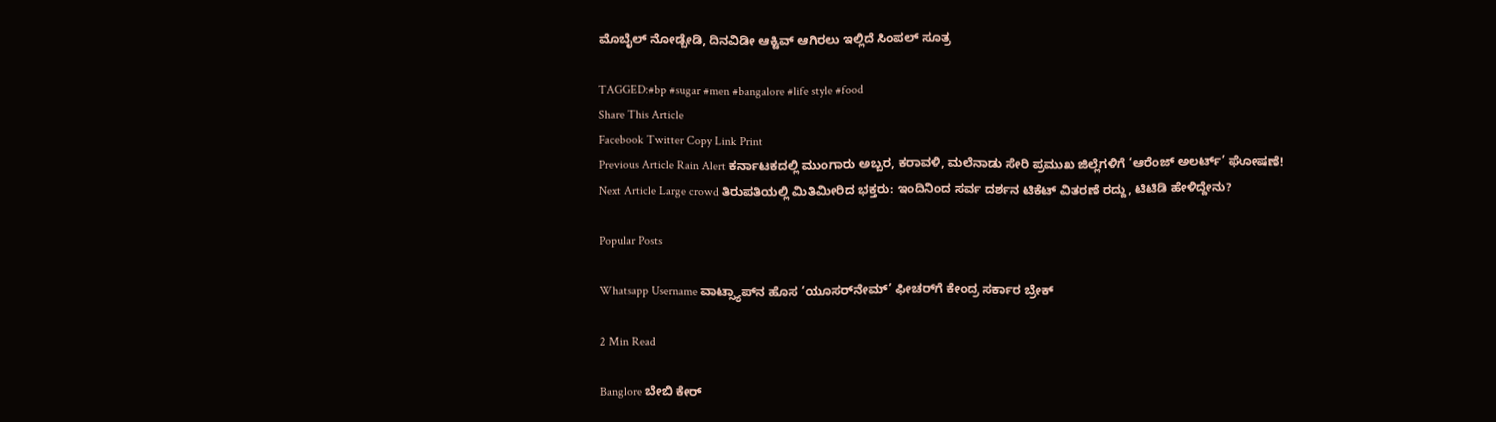ಮೊಬೈಲ್ ನೋಡ್ಬೇಡಿ, ದಿನವಿಡೀ ಆಕ್ಟಿವ್ ಆಗಿರಲು ಇಲ್ಲಿದೆ ಸಿಂಪಲ್ ಸೂತ್ರ

TAGGED:#bp #sugar #men #bangalore #life style #food
Share This Article
Facebook Twitter Copy Link Print
Previous Article Rain Alert ಕರ್ನಾಟಕದಲ್ಲಿ ಮುಂಗಾರು ಅಬ್ಬರ, ಕರಾವಳಿ, ಮಲೆನಾಡು ಸೇರಿ ಪ್ರಮುಖ ಜಿಲ್ಲೆಗಳಿಗೆ ‘ಆರೆಂಜ್ ಅಲರ್ಟ್’ ಘೋಷಣೆ!
Next Article Large crowd ತಿರುಪತಿಯಲ್ಲಿ ಮಿತಿಮೀರಿದ ಭಕ್ತರು: ಇಂದಿನಿಂದ ಸರ್ವ ದರ್ಶನ ಟಿಕೆಟ್ ವಿತರಣೆ ರದ್ದು, ಟಿಟಿಡಿ ಹೇಳಿದ್ದೇನು?

Popular Posts

Whatsapp Username ವಾಟ್ಸ್ಯಾಪ್‌ನ ಹೊಸ ‘ಯೂಸರ್‌ನೇಮ್’ ಫೀಚರ್‌ಗೆ ಕೇಂದ್ರ ಸರ್ಕಾರ ಬ್ರೇಕ್

2 Min Read

Banglore ಬೇಬಿ ಕೇರ್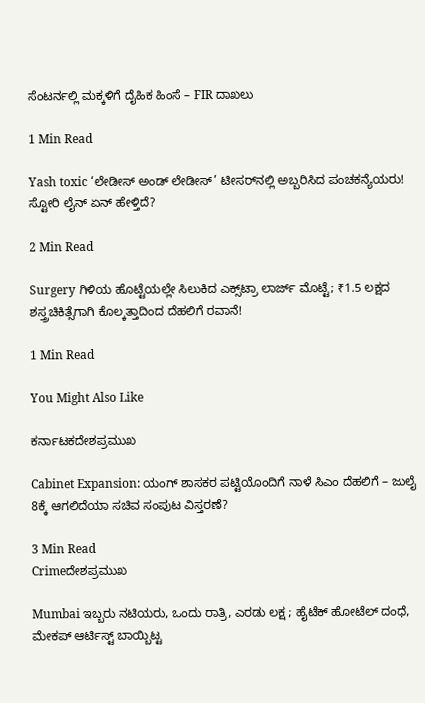ಸೆಂಟರ್ನಲ್ಲಿ ಮಕ್ಕಳಿಗೆ ದೈಹಿಕ ಹಿಂಸೆ – FIR ದಾಖಲು

1 Min Read

Yash toxic ‘ಲೇಡೀಸ್ ಅಂಡ್ ಲೇಡೀಸ್’ ಟೀಸರ್‌ನಲ್ಲಿ ಅಬ್ಬರಿಸಿದ ಪಂಚಕನ್ಯೆಯರು! ಸ್ಟೋರಿ ಲೈನ್‌ ಏನ್ ಹೇಳ್ತಿದೆ?

2 Min Read

Surgery ಗಿಳಿಯ ಹೊಟ್ಟೆಯಲ್ಲೇ ಸಿಲುಕಿದ ಎಕ್ಸ್‌ಟ್ರಾ ಲಾರ್ಜ್‌ ಮೊಟ್ಟೆ; ₹1.5 ಲಕ್ಷದ ಶಸ್ತ್ರಚಿಕಿತ್ಸೆಗಾಗಿ ಕೊಲ್ಕತ್ತಾದಿಂದ ದೆಹಲಿಗೆ ರವಾನೆ!

1 Min Read

You Might Also Like

ಕರ್ನಾಟಕದೇಶಪ್ರಮುಖ

Cabinet Expansion: ಯಂಗ್ ಶಾಸಕರ ಪಟ್ಟಿಯೊಂದಿಗೆ ನಾಳೆ ಸಿಎಂ ದೆಹಲಿಗೆ – ಜುಲೈ 8ಕ್ಕೆ ಆಗಲಿದೆಯಾ ಸಚಿವ ಸಂಪುಟ ವಿಸ್ತರಣೆ?

3 Min Read
Crimeದೇಶಪ್ರಮುಖ

Mumbai ಇಬ್ಬರು ನಟಿಯರು, ಒಂದು ರಾತ್ರಿ, ಎರಡು ಲಕ್ಷ ; ಹೈಟೆಕ್ ಹೋಟೆಲ್‌ ದಂಧೆ, ಮೇಕಪ್ ಆರ್ಟಿಸ್ಟ್ ಬಾಯ್ಬಿಟ್ಟ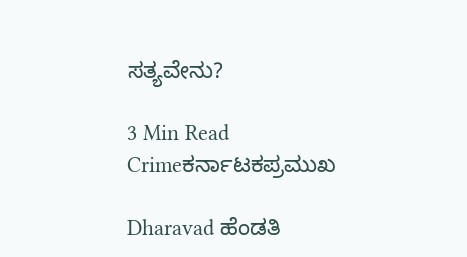ಸತ್ಯವೇನು?

3 Min Read
Crimeಕರ್ನಾಟಕಪ್ರಮುಖ

Dharavad ಹೆಂಡತಿ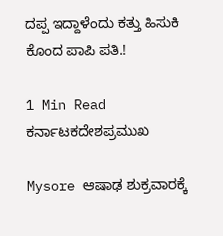ದಪ್ಪ ಇದ್ದಾಳೆಂದು ಕತ್ತು ಹಿಸುಕಿ ಕೊಂದ ಪಾಪಿ ಪತಿ.!

1 Min Read
ಕರ್ನಾಟಕದೇಶಪ್ರಮುಖ

Mysore ಆಷಾಢ ಶುಕ್ರವಾರಕ್ಕೆ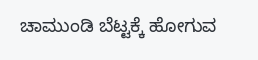ಚಾಮುಂಡಿ ಬೆಟ್ಟಕ್ಕೆ ಹೋಗುವ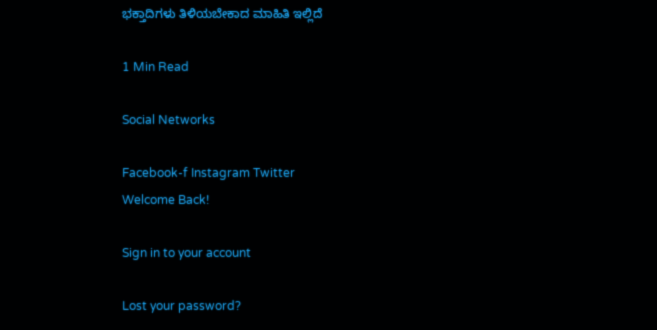ಭಕ್ತಾದಿಗಳು ತಿಳಿಯಬೇಕಾದ ಮಾಹಿತಿ ಇಲ್ಲಿದೆ

1 Min Read

Social Networks

Facebook-f Instagram Twitter
Welcome Back!

Sign in to your account

Lost your password?